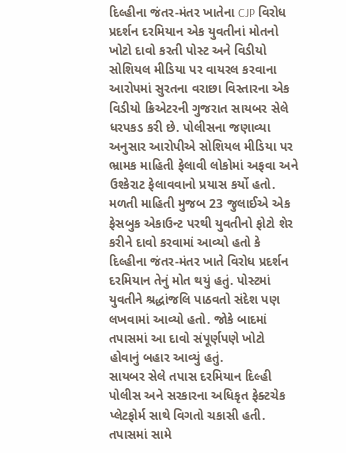દિલ્હીના જંતર-મંતર ખાતેના CJP વિરોધ પ્રદર્શન દરમિયાન એક યુવતીનાં મોતનો ખોટો દાવો કરતી પોસ્ટ અને વિડીયો સોશિયલ મીડિયા પર વાયરલ કરવાના આરોપમાં સુરતના વરાછા વિસ્તારના એક વિડીયો ક્રિએટરની ગુજરાત સાયબર સેલે ધરપકડ કરી છે. પોલીસના જણાવ્યા અનુસાર આરોપીએ સોશિયલ મીડિયા પર ભ્રામક માહિતી ફેલાવી લોકોમાં અફવા અને ઉશ્કેરાટ ફેલાવવાનો પ્રયાસ કર્યો હતો.
મળતી માહિતી મુજબ 23 જુલાઈએ એક ફેસબુક એકાઉન્ટ પરથી યુવતીનો ફોટો શેર કરીને દાવો કરવામાં આવ્યો હતો કે દિલ્હીના જંતર-મંતર ખાતે વિરોધ પ્રદર્શન દરમિયાન તેનું મોત થયું હતું. પોસ્ટમાં યુવતીને શ્રદ્ધાંજલિ પાઠવતો સંદેશ પણ લખવામાં આવ્યો હતો. જોકે બાદમાં તપાસમાં આ દાવો સંપૂર્ણપણે ખોટો હોવાનું બહાર આવ્યું હતું.
સાયબર સેલે તપાસ દરમિયાન દિલ્હી પોલીસ અને સરકારના અધિકૃત ફેક્ટચેક પ્લેટફોર્મ સાથે વિગતો ચકાસી હતી. તપાસમાં સામે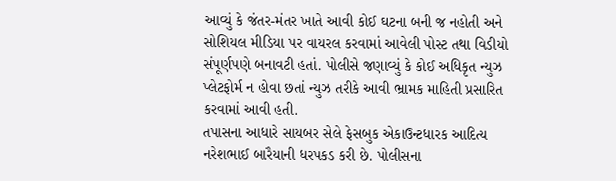આવ્યું કે જંતર-મંતર ખાતે આવી કોઈ ઘટના બની જ નહોતી અને સોશિયલ મીડિયા પર વાયરલ કરવામાં આવેલી પોસ્ટ તથા વિડીયો સંપૂર્ણપણે બનાવટી હતાં. પોલીસે જણાવ્યું કે કોઈ અધિકૃત ન્યુઝ પ્લેટફોર્મ ન હોવા છતાં ન્યુઝ તરીકે આવી ભ્રામક માહિતી પ્રસારિત કરવામાં આવી હતી.
તપાસના આધારે સાયબર સેલે ફેસબુક એકાઉન્ટધારક આદિત્ય નરેશભાઈ બારૈયાની ધરપકડ કરી છે. પોલીસના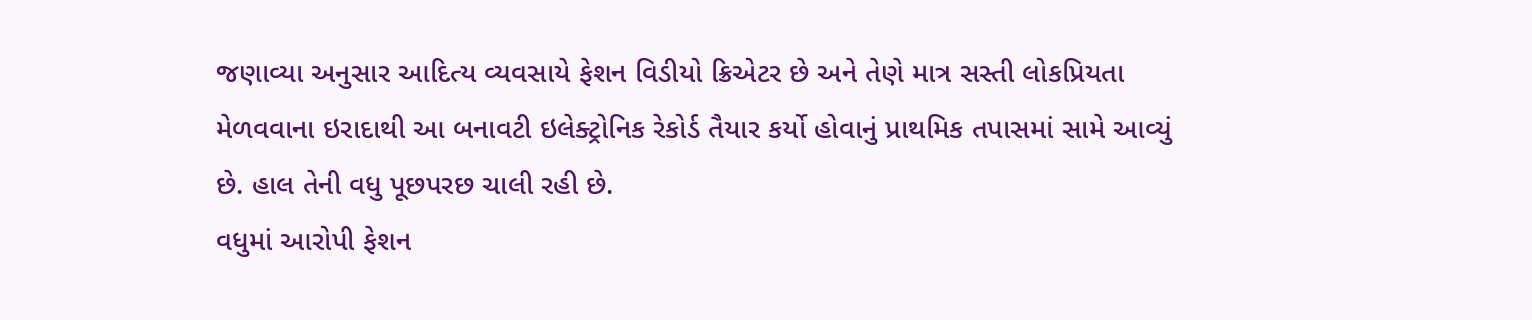જણાવ્યા અનુસાર આદિત્ય વ્યવસાયે ફેશન વિડીયો ક્રિએટર છે અને તેણે માત્ર સસ્તી લોકપ્રિયતા મેળવવાના ઇરાદાથી આ બનાવટી ઇલેક્ટ્રોનિક રેકોર્ડ તૈયાર કર્યો હોવાનું પ્રાથમિક તપાસમાં સામે આવ્યું છે. હાલ તેની વધુ પૂછપરછ ચાલી રહી છે.
વધુમાં આરોપી ફેશન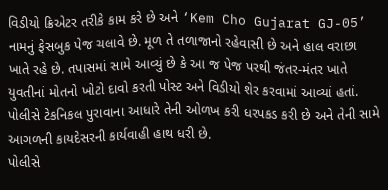વિડીયો ક્રિએટર તરીકે કામ કરે છે અને ‘Kem Cho Gujarat GJ-05’ નામનું ફેસબુક પેજ ચલાવે છે. મૂળ તે તળાજાનો રહેવાસી છે અને હાલ વરાછા ખાતે રહે છે. તપાસમાં સામે આવ્યું છે કે આ જ પેજ પરથી જંતર-મંતર ખાતે યુવતીનાં મોતનો ખોટો દાવો કરતી પોસ્ટ અને વિડીયો શેર કરવામાં આવ્યાં હતાં. પોલીસે ટેકનિકલ પુરાવાના આધારે તેની ઓળખ કરી ધરપકડ કરી છે અને તેની સામે આગળની કાયદેસરની કાર્યવાહી હાથ ધરી છે.
પોલીસે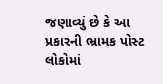જણાવ્યું છે કે આ પ્રકારની ભ્રામક પોસ્ટ લોકોમાં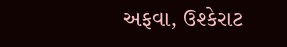અફવા, ઉશ્કેરાટ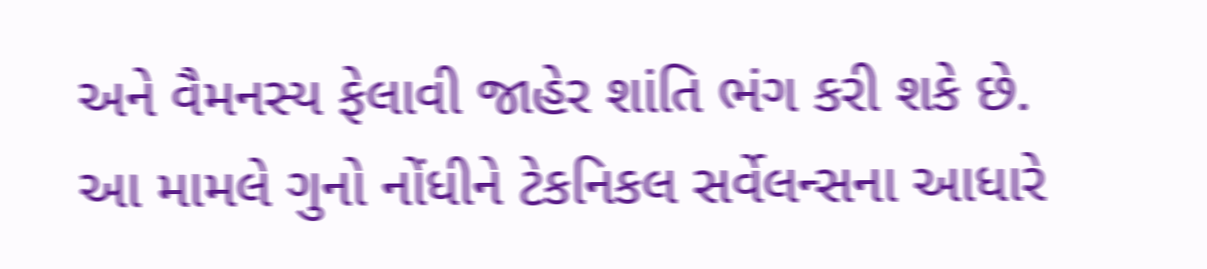અને વૈમનસ્ય ફેલાવી જાહેર શાંતિ ભંગ કરી શકે છે. આ મામલે ગુનો નોંધીને ટેકનિકલ સર્વેલન્સના આધારે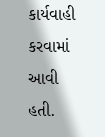કાર્યવાહી કરવામાં આવી હતી.